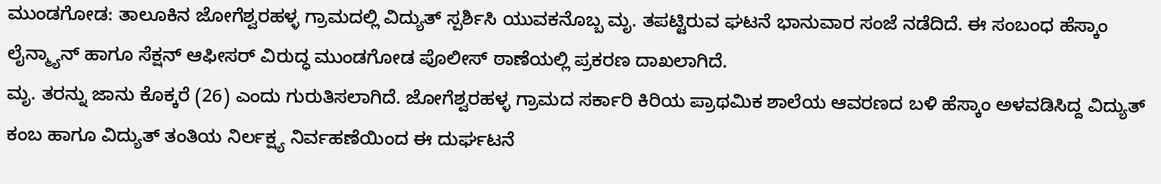ಮುಂಡಗೋಡ: ತಾಲೂಕಿನ ಜೋಗೆಶ್ವರಹಳ್ಳ ಗ್ರಾಮದಲ್ಲಿ ವಿದ್ಯುತ್ ಸ್ಪರ್ಶಿಸಿ ಯುವಕನೊಬ್ಬ ಮೃ. ತಪಟ್ಟಿರುವ ಘಟನೆ ಭಾನುವಾರ ಸಂಜೆ ನಡೆದಿದೆ. ಈ ಸಂಬಂಧ ಹೆಸ್ಕಾಂ ಲೈನ್ಮ್ಯಾನ್ ಹಾಗೂ ಸೆಕ್ಷನ್ ಆಫೀಸರ್ ವಿರುದ್ಧ ಮುಂಡಗೋಡ ಪೊಲೀಸ್ ಠಾಣೆಯಲ್ಲಿ ಪ್ರಕರಣ ದಾಖಲಾಗಿದೆ.
ಮೃ. ತರನ್ನು ಜಾನು ಕೊಕ್ಕರೆ (26) ಎಂದು ಗುರುತಿಸಲಾಗಿದೆ. ಜೋಗೆಶ್ವರಹಳ್ಳ ಗ್ರಾಮದ ಸರ್ಕಾರಿ ಕಿರಿಯ ಪ್ರಾಥಮಿಕ ಶಾಲೆಯ ಆವರಣದ ಬಳಿ ಹೆಸ್ಕಾಂ ಅಳವಡಿಸಿದ್ದ ವಿದ್ಯುತ್ ಕಂಬ ಹಾಗೂ ವಿದ್ಯುತ್ ತಂತಿಯ ನಿರ್ಲಕ್ಷ್ಯ ನಿರ್ವಹಣೆಯಿಂದ ಈ ದುರ್ಘಟನೆ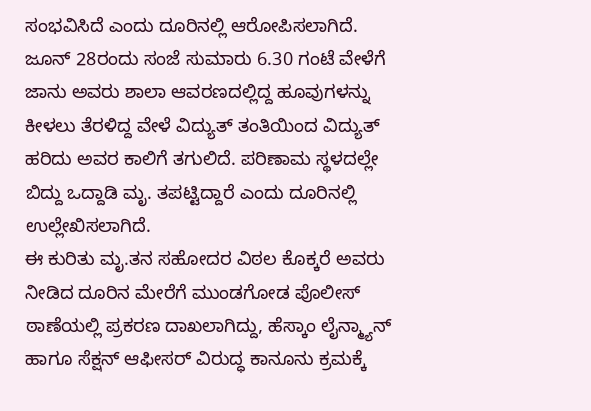ಸಂಭವಿಸಿದೆ ಎಂದು ದೂರಿನಲ್ಲಿ ಆರೋಪಿಸಲಾಗಿದೆ.
ಜೂನ್ 28ರಂದು ಸಂಜೆ ಸುಮಾರು 6.30 ಗಂಟೆ ವೇಳೆಗೆ ಜಾನು ಅವರು ಶಾಲಾ ಆವರಣದಲ್ಲಿದ್ದ ಹೂವುಗಳನ್ನು ಕೀಳಲು ತೆರಳಿದ್ದ ವೇಳೆ ವಿದ್ಯುತ್ ತಂತಿಯಿಂದ ವಿದ್ಯುತ್ ಹರಿದು ಅವರ ಕಾಲಿಗೆ ತಗುಲಿದೆ. ಪರಿಣಾಮ ಸ್ಥಳದಲ್ಲೇ ಬಿದ್ದು ಒದ್ದಾಡಿ ಮೃ. ತಪಟ್ಟಿದ್ದಾರೆ ಎಂದು ದೂರಿನಲ್ಲಿ ಉಲ್ಲೇಖಿಸಲಾಗಿದೆ.
ಈ ಕುರಿತು ಮೃ.ತನ ಸಹೋದರ ವಿಠಲ ಕೊಕ್ಕರೆ ಅವರು ನೀಡಿದ ದೂರಿನ ಮೇರೆಗೆ ಮುಂಡಗೋಡ ಪೊಲೀಸ್ ಠಾಣೆಯಲ್ಲಿ ಪ್ರಕರಣ ದಾಖಲಾಗಿದ್ದು, ಹೆಸ್ಕಾಂ ಲೈನ್ಮ್ಯಾನ್ ಹಾಗೂ ಸೆಕ್ಷನ್ ಆಫೀಸರ್ ವಿರುದ್ಧ ಕಾನೂನು ಕ್ರಮಕ್ಕೆ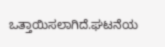ಒತ್ತಾಯಿಸಲಾಗಿದೆ.ಘಟನೆಯ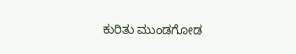ಕುರಿತು ಮುಂಡಗೋಡ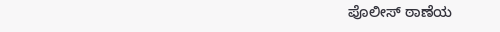ಪೊಲೀಸ್ ಠಾಣೆಯ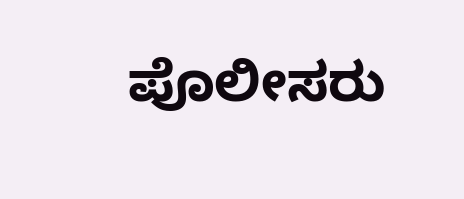ಪೊಲೀಸರು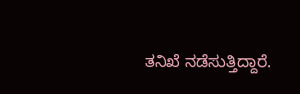ತನಿಖೆ ನಡೆಸುತ್ತಿದ್ದಾರೆ.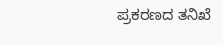ಪ್ರಕರಣದ ತನಿಖೆ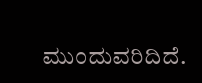ಮುಂದುವರಿದಿದೆ.